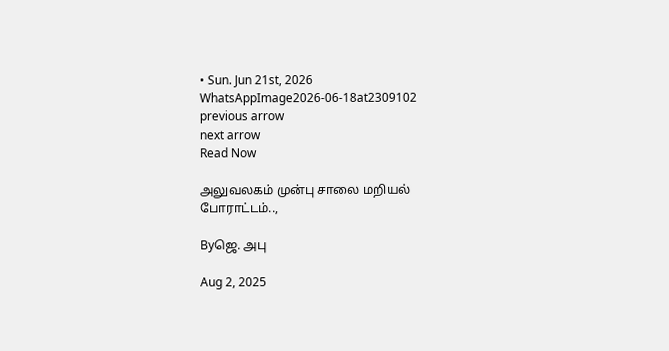• Sun. Jun 21st, 2026
WhatsAppImage2026-06-18at2309102
previous arrow
next arrow
Read Now

அலுவலகம் முன்பு சாலை மறியல் போராட்டம்..,

Byஜெ. அபு

Aug 2, 2025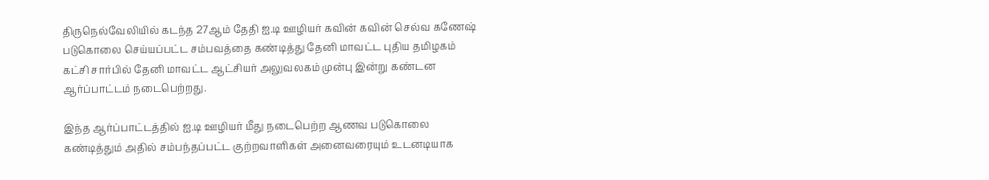திருநெல்வேலியில் கடந்த 27ஆம் தேதி ஐ.டி ஊழியர் கவின் கவின் செல்வ கணேஷ் படுகொலை செய்யப்பட்ட சம்பவத்தை கண்டித்து தேனி மாவட்ட புதிய தமிழகம் கட்சி சார்பில் தேனி மாவட்ட ஆட்சியர் அலுவலகம் முன்பு இன்று கண்டன ஆர்ப்பாட்டம் நடைபெற்றது.

இந்த ஆர்ப்பாட்டத்தில் ஐ.டி ஊழியர் மீது நடைபெற்ற ஆணவ படுகொலை கண்டித்தும் அதில் சம்பந்தப்பட்ட குற்றவாளிகள் அனைவரையும் உடனடியாக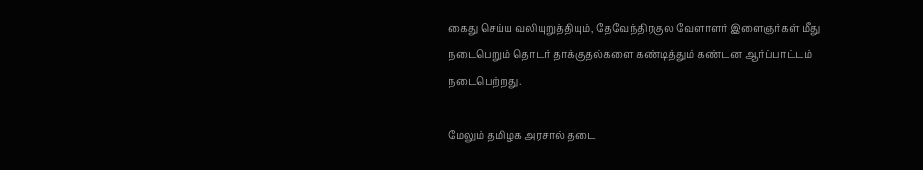கைது செய்ய வலியுறுத்தியும், தேவேந்திரகுல வேளாளர் இளைஞர்கள் மீது நடைபெறும் தொடர் தாக்குதல்களை கண்டித்தும் கண்டன ஆர்ப்பாட்டம் நடைபெற்றது.

மேலும் தமிழக அரசால் தடை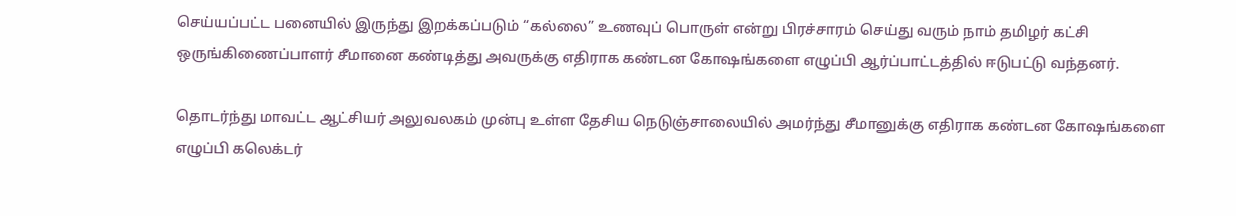செய்யப்பட்ட பனையில் இருந்து இறக்கப்படும் “கல்லை” உணவுப் பொருள் என்று பிரச்சாரம் செய்து வரும் நாம் தமிழர் கட்சி ஒருங்கிணைப்பாளர் சீமானை கண்டித்து அவருக்கு எதிராக கண்டன கோஷங்களை எழுப்பி ஆர்ப்பாட்டத்தில் ஈடுபட்டு வந்தனர்.

தொடர்ந்து மாவட்ட ஆட்சியர் அலுவலகம் முன்பு உள்ள தேசிய நெடுஞ்சாலையில் அமர்ந்து சீமானுக்கு எதிராக கண்டன கோஷங்களை எழுப்பி கலெக்டர்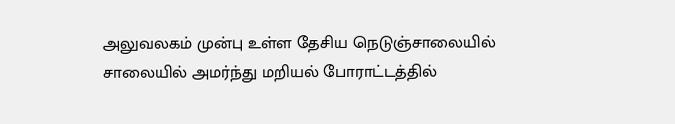அலுவலகம் முன்பு உள்ள தேசிய நெடுஞ்சாலையில் சாலையில் அமர்ந்து மறியல் போராட்டத்தில்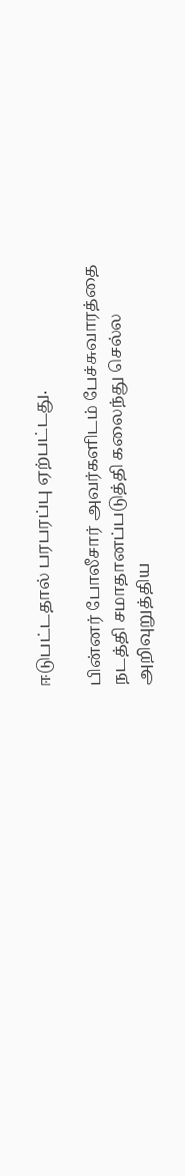ஈடுபட்டதால் பரபரப்பு ஏற்பட்டது.

பின்னர் போலீசார் அவர்களிடம் பேச்சுவாரத்தை நடத்தி சமாதானப்படுத்தி கலைந்து செல்ல அறிவுறுத்திய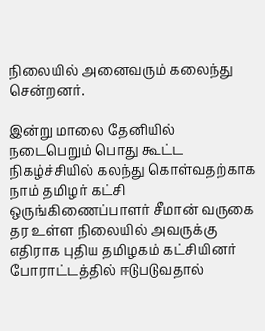நிலையில் அனைவரும் கலைந்து சென்றனர்.

இன்று மாலை தேனியில் நடைபெறும் பொது கூட்ட நிகழ்ச்சியில் கலந்து கொள்வதற்காக நாம் தமிழர் கட்சி ஒருங்கிணைப்பாளர் சீமான் வருகை தர உள்ள நிலையில் அவருக்கு எதிராக புதிய தமிழகம் கட்சியினர் போராட்டத்தில் ஈடுபடுவதால்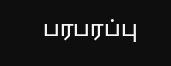பரபரப்பு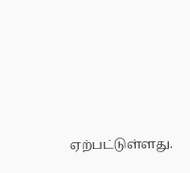ஏற்பட்டுள்ளது.